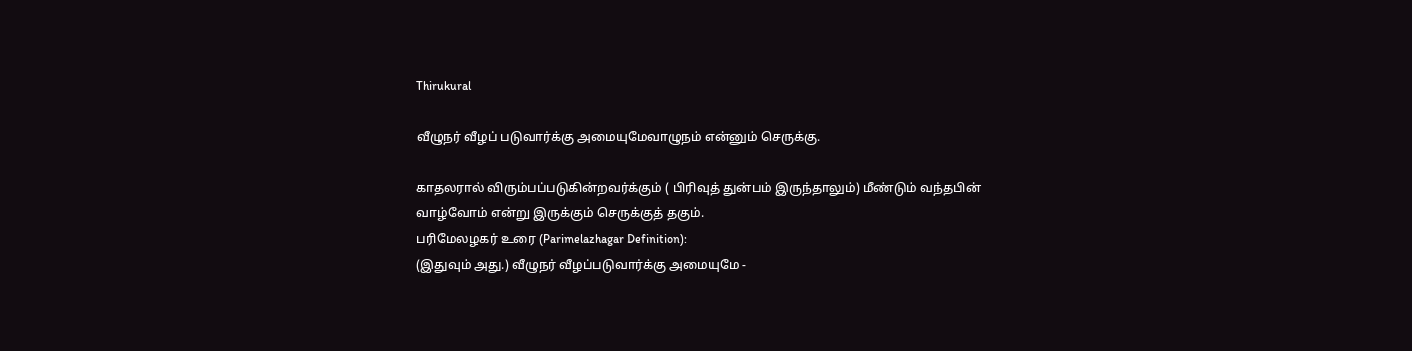Thirukural

வீழுநர் வீழப் படுவார்க்கு அமையுமேவாழுநம் என்னும் செருக்கு.

காதலரால் விரும்பப்படுகின்றவர்க்கும் ( பிரிவுத் துன்பம் இருந்தாலும்) மீண்டும் வந்தபின் வாழ்வோம் என்று இருக்கும் செருக்குத் தகும்.
பரிமேலழகர் உரை (Parimelazhagar Definition):
(இதுவும் அது.) வீழுநர் வீழப்படுவார்க்கு அமையுமே -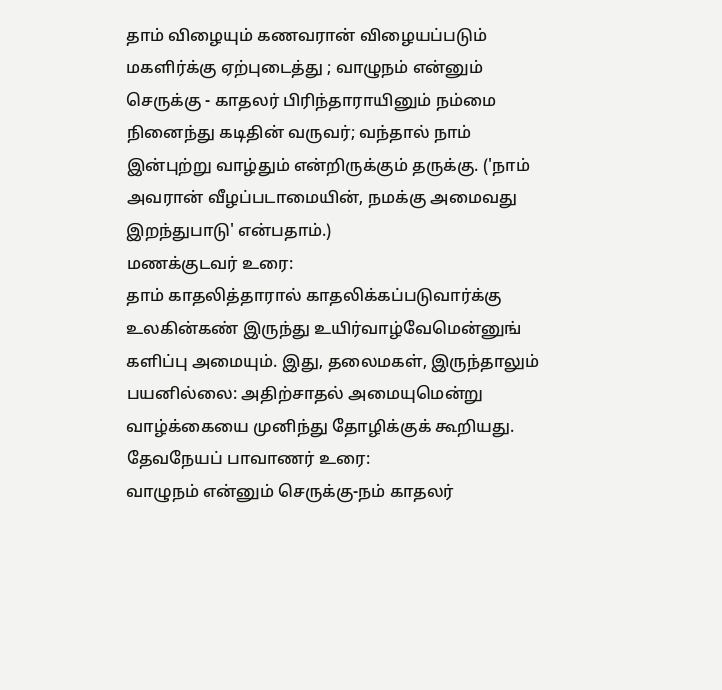தாம் விழையும் கணவரான் விழையப்படும் மகளிர்க்கு ஏற்புடைத்து ; வாழுநம் என்னும் செருக்கு - காதலர் பிரிந்தாராயினும் நம்மை நினைந்து கடிதின் வருவர்; வந்தால் நாம் இன்புற்று வாழ்தும் என்றிருக்கும் தருக்கு. ('நாம் அவரான் வீழப்படாமையின், நமக்கு அமைவது இறந்துபாடு' என்பதாம்.)
மணக்குடவர் உரை:
தாம் காதலித்தாரால் காதலிக்கப்படுவார்க்கு உலகின்கண் இருந்து உயிர்வாழ்வேமென்னுங் களிப்பு அமையும். இது, தலைமகள், இருந்தாலும் பயனில்லை: அதிற்சாதல் அமையுமென்று வாழ்க்கையை முனிந்து தோழிக்குக் கூறியது.
தேவநேயப் பாவாணர் உரை:
வாழுநம் என்னும் செருக்கு-நம் காதலர்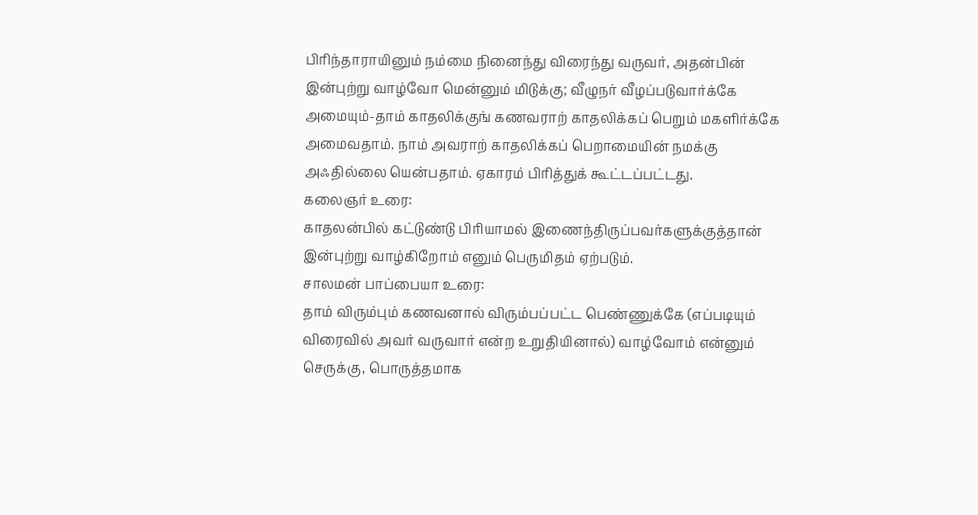பிரிந்தாராயினும் நம்மை நினைந்து விரைந்து வருவர், அதன்பின் இன்புற்று வாழ்வோ மென்னும் மிடுக்கு; வீழுநர் வீழப்படுவார்க்கே அமையும்-தாம் காதலிக்குங் கணவராற் காதலிக்கப் பெறும் மகளிர்க்கே அமைவதாம். நாம் அவராற் காதலிக்கப் பெறாமையின் நமக்கு அஃதில்லை யென்பதாம். ஏகாரம் பிரித்துக் கூட்டப்பட்டது.
கலைஞர் உரை:
காதலன்பில் கட்டுண்டு பிரியாமல் இணைந்திருப்பவர்களுக்குத்தான் இன்புற்று வாழ்கிறோம் எனும் பெருமிதம் ஏற்படும்.
சாலமன் பாப்பையா உரை:
தாம் விரும்பும் கணவனால் விரும்பப்பட்ட பெண்ணுக்கே (எப்படியும் விரைவில் அவர் வருவார் என்ற உறுதியினால்) வாழ்வோம் என்னும் செருக்கு, பொருத்தமாக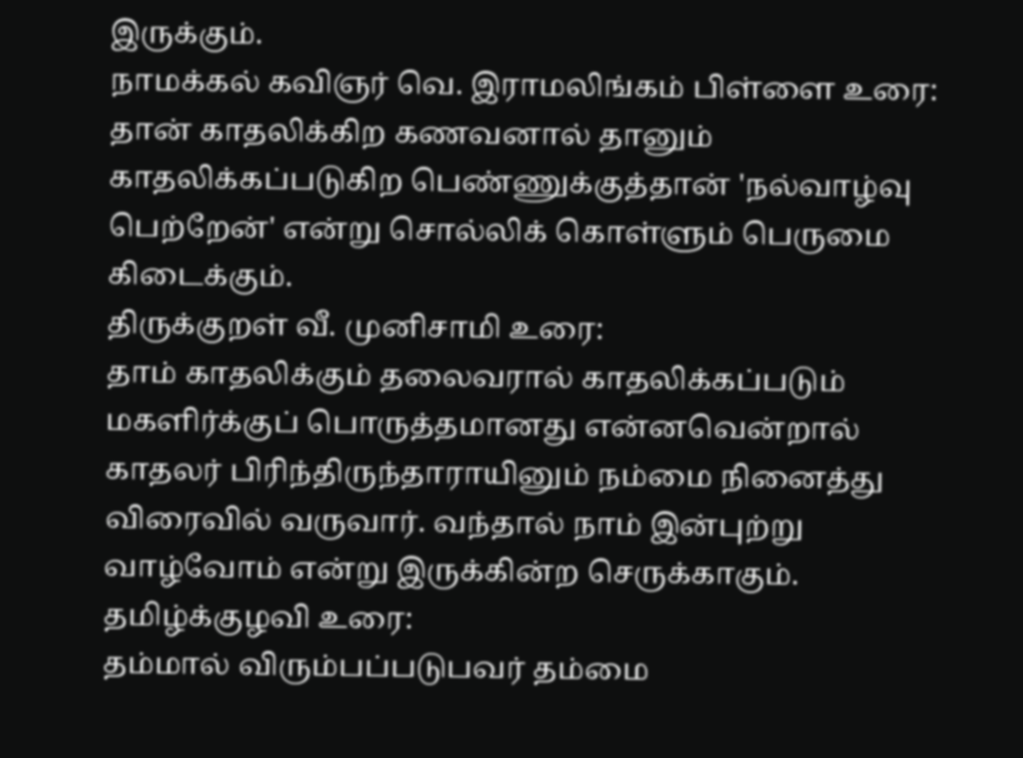இருக்கும்.
நாமக்கல் கவிஞர் வெ. இராமலிங்கம் பிள்ளை உரை:
தான் காதலிக்கிற கணவனால் தானும் காதலிக்கப்படுகிற பெண்ணுக்குத்தான் 'நல்வாழ்வு பெற்றேன்' என்று சொல்லிக் கொள்ளும் பெருமை கிடைக்கும்.
திருக்குறள் வீ. முனிசாமி உரை:
தாம் காதலிக்கும் தலைவரால் காதலிக்கப்படும் மகளிர்க்குப் பொருத்தமானது என்னவென்றால் காதலர் பிரிந்திருந்தாராயினும் நம்மை நினைத்து விரைவில் வருவார். வந்தால் நாம் இன்புற்று வாழ்வோம் என்று இருக்கின்ற செருக்காகும்.
தமிழ்க்குழவி உரை:
தம்மால் விரும்பப்படுபவர் தம்மை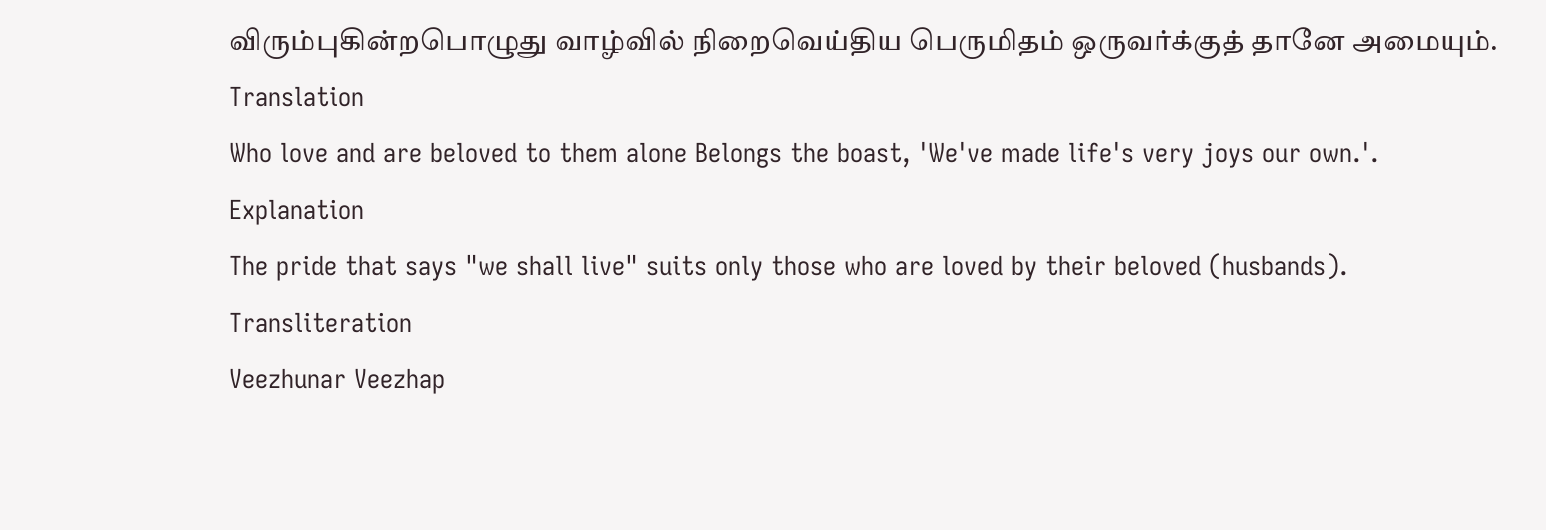விரும்புகின்றபொழுது வாழ்வில் நிறைவெய்திய பெருமிதம் ஒருவர்க்குத் தானே அமையும்.
Translation
Who love and are beloved to them alone Belongs the boast, 'We've made life's very joys our own.'.
Explanation
The pride that says "we shall live" suits only those who are loved by their beloved (husbands).
Transliteration
Veezhunar Veezhap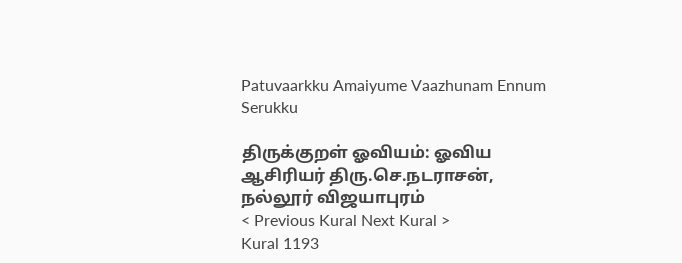Patuvaarkku Amaiyume Vaazhunam Ennum Serukku

திருக்குறள் ஓவியம்: ஓவிய ஆசிரியர் திரு.செ.நடராசன், நல்லூர் விஜயாபுரம்
< Previous Kural Next Kural >
Kural 1193